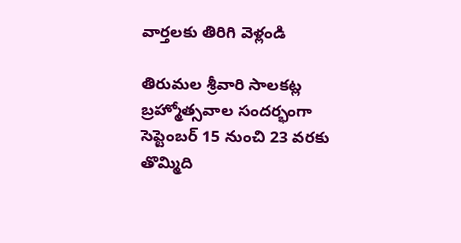వార్తలకు తిరిగి వెళ్లండి

తిరుమల శ్రీవారి సాలకట్ల బ్రహ్మోత్సవాల సందర్భంగా సెప్టెంబర్ 15 నుంచి 23 వరకు తొమ్మిది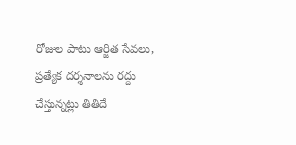రోజుల పాటు ఆర్జిత సేవలు, ప్రత్యేక దర్శనాలను రద్దు చేస్తున్నట్లు తితిదే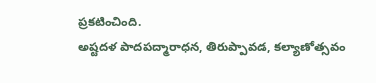ప్రకటించింది.
అష్టదళ పాదపద్మారాధన, తిరుప్పావడ, కల్యాణోత్సవం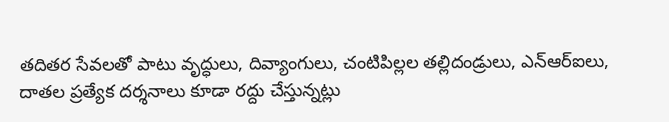తదితర సేవలతో పాటు వృద్ధులు, దివ్యాంగులు, చంటిపిల్లల తల్లిదండ్రులు, ఎన్ఆర్ఐలు, దాతల ప్రత్యేక దర్శనాలు కూడా రద్దు చేస్తున్నట్లు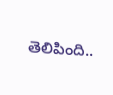తెలిపింది..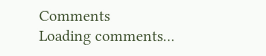Comments
Loading comments...